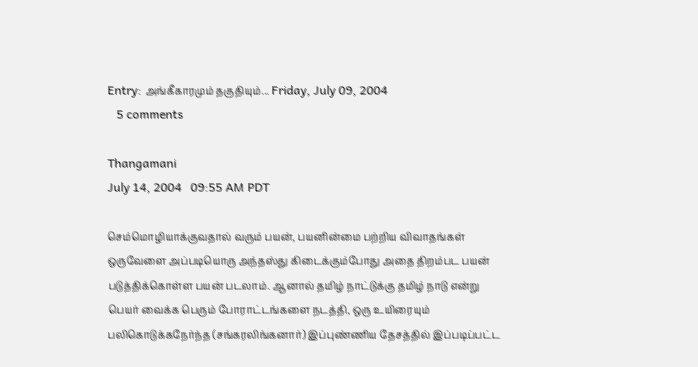Entry: அங்கீகாரமும் தகுதியும்... Friday, July 09, 2004
   5 comments

Thangamani
July 14, 2004   09:55 AM PDT

செம்மொழியாக்குவதால் வரும் பயன், பயனின்மை பற்றிய விவாதங்கள் ஒருவேளை அப்படியொரு அந்தஸ்து கிடைக்கும்போது அதை திறம்பட பயன் படுத்திக்கொள்ள பயன் படலாம். ஆனால் தமிழ் நாட்டுக்கு தமிழ் நாடு என்று பெயர் வைக்க பெரும் போராட்டங்களை நடத்தி, ஒரு உயிரையும் பலிகொடுக்கநேர்ந்த (சங்கரலிங்கனார்) இப்புண்ணிய தேசத்தில் இப்படிப்பட்ட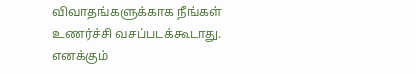விவாதங்களுக்காக நீங்கள் உணர்ச்சி வசப்படக்கூடாது. எனக்கும்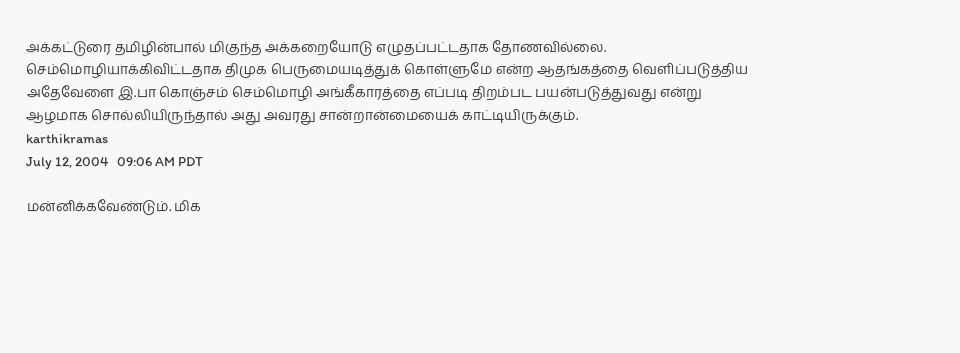அக்கட்டுரை தமிழின்பால் மிகுந்த அக்கறையோடு எழுதப்பட்டதாக தோணவில்லை. செம்மொழியாக்கிவிட்டதாக திமுக பெருமையடித்துக் கொள்ளுமே என்ற ஆதங்கத்தை வெளிப்படுத்திய அதேவேளை இ.பா கொஞ்சம் செம்மொழி அங்கீகாரத்தை எப்படி திறம்பட பயன்படுத்துவது என்று ஆழமாக சொல்லியிருந்தால் அது அவரது சான்றான்மையைக் காட்டியிருக்கும்.
karthikramas
July 12, 2004   09:06 AM PDT

மன்னிக்கவேண்டும். மிக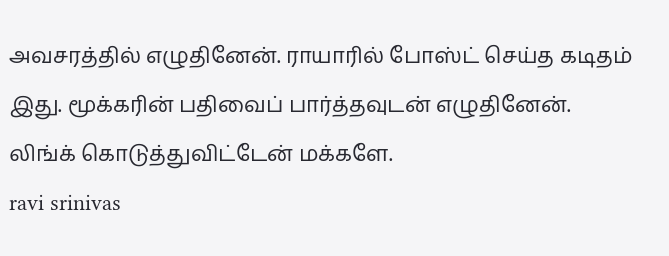அவசரத்தில் எழுதினேன். ராயாரில் போஸ்ட் செய்த கடிதம் இது. மூக்கரின் பதிவைப் பார்த்தவுடன் எழுதினேன். லிங்க் கொடுத்துவிட்டேன் மக்களே.
ravi srinivas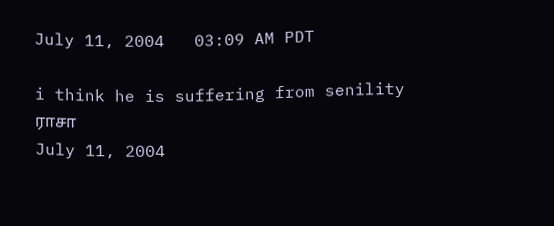July 11, 2004   03:09 AM PDT

i think he is suffering from senility
ராசா
July 11, 2004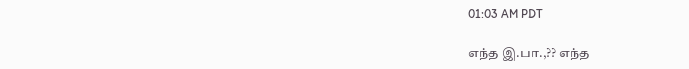01:03 AM PDT

எந்த இ.பா.,?? எந்த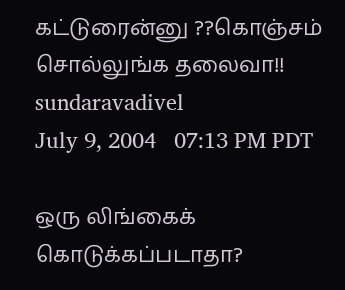கட்டுரைன்னு ??கொஞ்சம் சொல்லுங்க தலைவா!!
sundaravadivel
July 9, 2004   07:13 PM PDT

ஒரு லிங்கைக் கொடுக்கப்படாதா?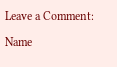Leave a Comment:

Name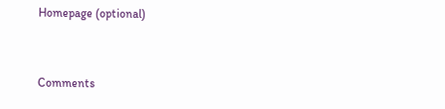Homepage (optional)


Comments